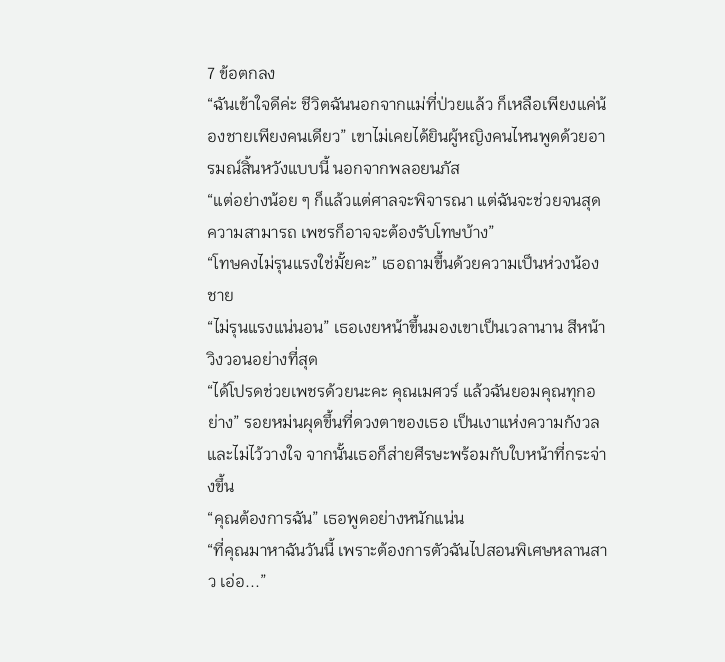7 ข้อตกลง
“ฉันเข้าใจดีค่ะ ชีวิตฉันนอกจากแม่ที่ป่วยแล้ว ก็เหลือเพียงแค่น้องชายเพียงคนเดียว” เขาไม่เคยได้ยินผู้หญิงคนไหนพูดด้วยอารมณ์สิ้นหวังแบบนี้ นอกจากพลอยนภัส
“แต่อย่างน้อย ๆ ก็แล้วแต่ศาลจะพิจารณา แต่ฉันจะช่วยจนสุดความสามารถ เพชรก็อาจจะต้องรับโทษบ้าง”
“โทษคงไม่รุนแรงใช่มั้ยคะ” เธอถามขึ้นด้วยความเป็นห่วงน้องชาย
“ไม่รุนแรงแน่นอน” เธอเงยหน้าขึ้นมองเขาเป็นเวลานาน สีหน้าวิงวอนอย่างที่สุด
“ได้โปรดช่วยเพชรด้วยนะคะ คุณเมศวร์ แล้วฉันยอมคุณทุกอย่าง” รอยหม่นผุดขึ้นที่ดวงตาของเธอ เป็นเงาแห่งความกังวลและไม่ไว้วางใจ จากนั้นเธอก็ส่ายศีรษะพร้อมกับใบหน้าที่กระจ่างขึ้น
“คุณต้องการฉัน” เธอพูดอย่างหนักแน่น
“ที่คุณมาหาฉันวันนี้ เพราะต้องการตัวฉันไปสอนพิเศษหลานสาว เอ่อ...”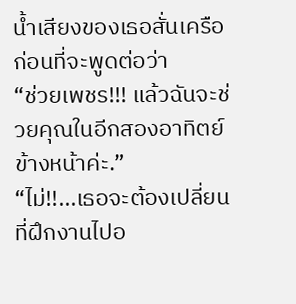น้ำเสียงของเธอสั่นเครือ ก่อนที่จะพูดต่อว่า
“ช่วยเพชร!!! แล้วฉันจะช่วยคุณในอีกสองอาทิตย์ข้างหน้าค่ะ.”
“ไม่!!...เธอจะต้องเปลี่ยนที่ฝึกงานไปอ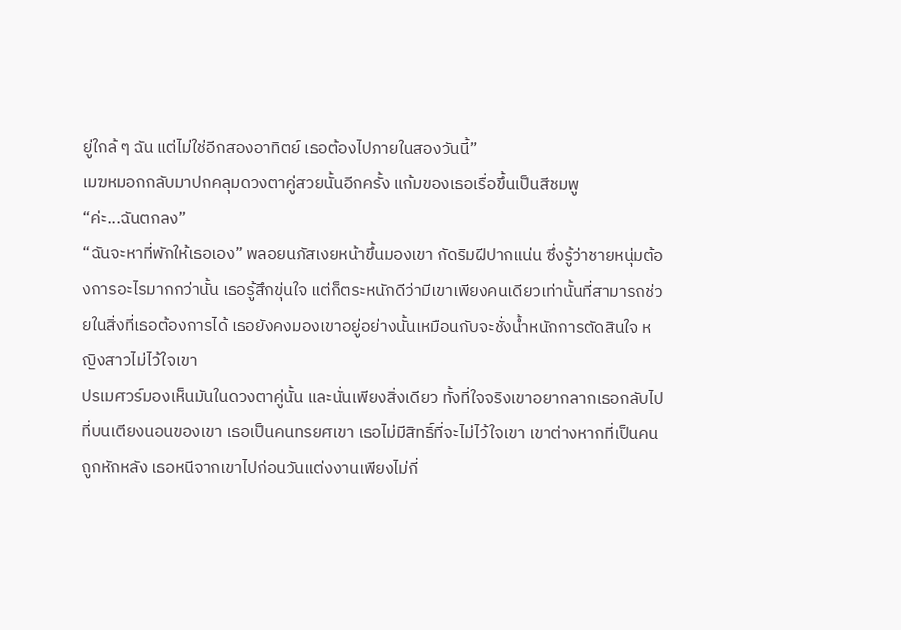ยู่ใกล้ ๆ ฉัน แต่ไม่ใช่อีกสองอาทิตย์ เธอต้องไปภายในสองวันนี้”
เมฆหมอกกลับมาปกคลุมดวงตาคู่สวยนั้นอีกครั้ง แก้มของเธอเรื่อขึ้นเป็นสีชมพู
“ค่ะ...ฉันตกลง”
“ฉันจะหาที่พักให้เธอเอง” พลอยนภัสเงยหน้าขึ้นมองเขา กัดริมฝีปากแน่น ซึ่งรู้ว่าชายหนุ่มต้องการอะไรมากกว่านั้น เธอรู้สึกขุ่นใจ แต่ก็ตระหนักดีว่ามีเขาเพียงคนเดียวเท่านั้นที่สามารถช่วยในสิ่งที่เธอต้องการได้ เธอยังคงมองเขาอยู่อย่างนั้นเหมือนกับจะชั่งน้ำหนักการตัดสินใจ หญิงสาวไม่ไว้ใจเขา
ปรเมศวร์มองเห็นมันในดวงตาคู่นั้น และนั่นเพียงสิ่งเดียว ทั้งที่ใจจริงเขาอยากลากเธอกลับไปที่บนเตียงนอนของเขา เธอเป็นคนทรยศเขา เธอไม่มีสิทธิ์ที่จะไม่ไว้ใจเขา เขาต่างหากที่เป็นคนถูกหักหลัง เธอหนีจากเขาไปก่อนวันแต่งงานเพียงไม่กี่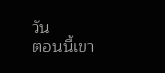วัน
ตอนนี้เขา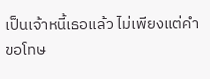เป็นเจ้าหนี้เธอแล้ว ไม่เพียงแต่คำขอโทษ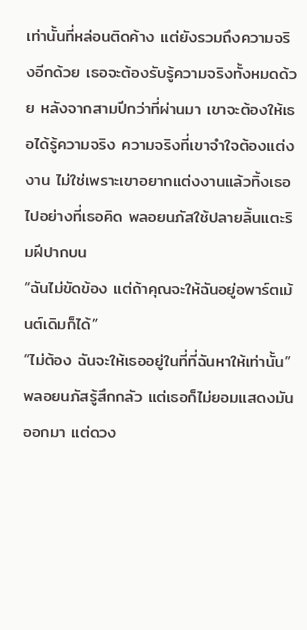เท่านั้นที่หล่อนติดค้าง แต่ยังรวมถึงความจริงอีกด้วย เธอจะต้องรับรู้ความจริงทั้งหมดด้วย หลังจากสามปีกว่าที่ผ่านมา เขาจะต้องให้เธอได้รู้ความจริง ความจริงที่เขาจำใจต้องแต่งงาน ไม่ใช่เพราะเขาอยากแต่งงานแล้วทิ้งเธอไปอย่างที่เธอคิด พลอยนภัสใช้ปลายลิ้นแตะริมฝีปากบน
“ฉันไม่ขัดข้อง แต่ถ้าคุณจะให้ฉันอยู่อพาร์ตเม้นต์เดิมก็ได้”
“ไม่ต้อง ฉันจะให้เธออยู่ในที่ที่ฉันหาให้เท่านั้น” พลอยนภัสรู้สึกกลัว แต่เธอก็ไม่ยอมแสดงมันออกมา แต่ดวง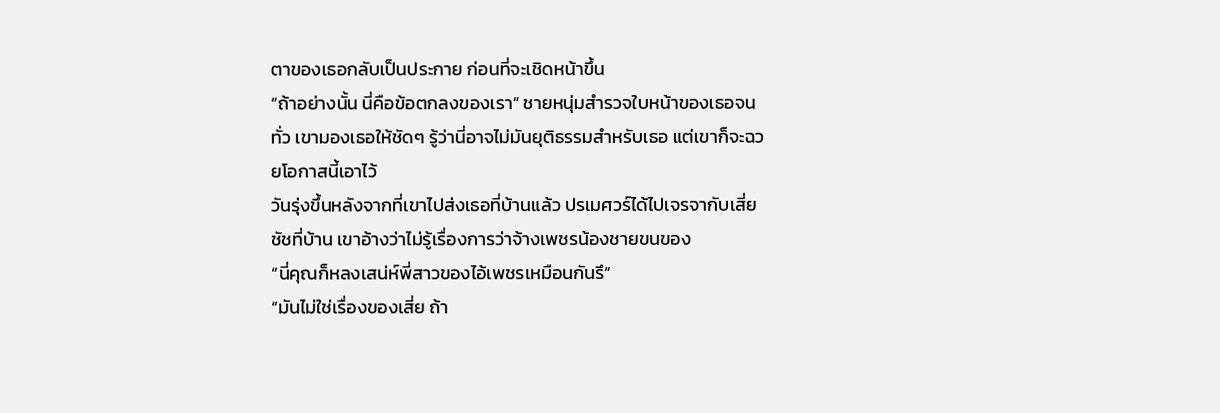ตาของเธอกลับเป็นประกาย ก่อนที่จะเชิดหน้าขึ้น
“ถ้าอย่างนั้น นี่คือข้อตกลงของเรา” ชายหนุ่มสำรวจใบหน้าของเธอจนทั่ว เขามองเธอให้ชัดๆ รู้ว่านี่อาจไม่มันยุติธรรมสำหรับเธอ แต่เขาก็จะฉวยโอกาสนี้เอาไว้
วันรุ่งขึ้นหลังจากที่เขาไปส่งเธอที่บ้านแล้ว ปรเมศวร์ได้ไปเจรจากับเสี่ยชัชที่บ้าน เขาอ้างว่าไม่รู้เรื่องการว่าจ้างเพชรน้องชายขนของ
“นี่คุณก็หลงเสน่ห์พี่สาวของไอ้เพชรเหมือนกันรึ”
“มันไม่ใช่เรื่องของเสี่ย ถ้า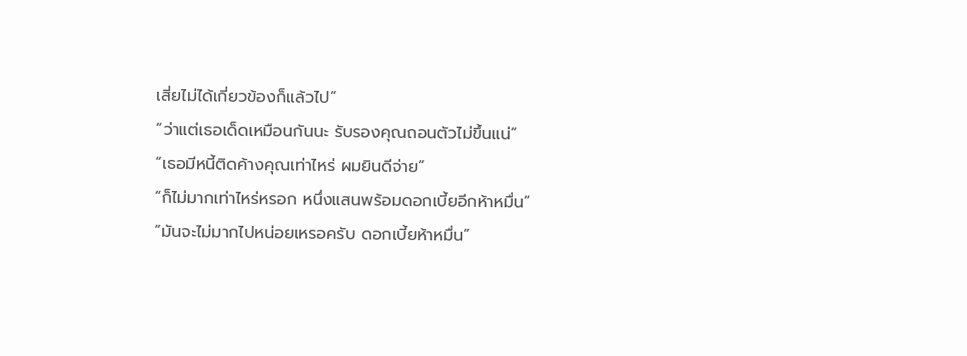เสี่ยไม่ได้เกี่ยวข้องก็แล้วไป”
“ว่าแต่เธอเด็ดเหมือนกันนะ รับรองคุณถอนตัวไม่ขึ้นแน่”
“เธอมีหนี้ติดค้างคุณเท่าไหร่ ผมยินดีจ่าย”
“ก็ไม่มากเท่าไหร่หรอก หนึ่งแสนพร้อมดอกเบี้ยอีกห้าหมื่น”
“มันจะไม่มากไปหน่อยเหรอครับ ดอกเบี้ยห้าหมื่น”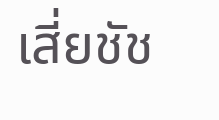เสี่ยชัช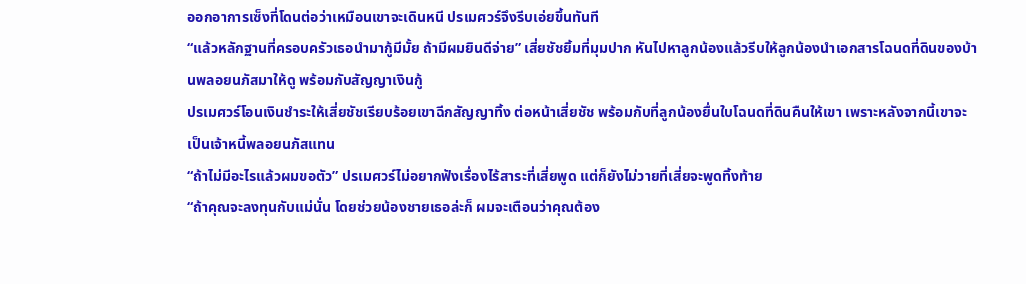ออกอาการเซ็งที่โดนต่อว่าเหมือนเขาจะเดินหนี ปรเมศวร์จึงรีบเอ่ยขึ้นทันที
“แล้วหลักฐานที่ครอบครัวเธอนำมากู้มีมั้ย ถ้ามีผมยินดีจ่าย” เสี่ยชัชยิ้มที่มุมปาก หันไปหาลูกน้องแล้วรีบให้ลูกน้องนำเอกสารโฉนดที่ดินของบ้านพลอยนภัสมาให้ดู พร้อมกับสัญญาเงินกู้
ปรเมศวร์โอนเงินชำระให้เสี่ยชัชเรียบร้อยเขาฉีกสัญญาทิ้ง ต่อหน้าเสี่ยชัช พร้อมกับที่ลูกน้องยื่นใบโฉนดที่ดินคืนให้เขา เพราะหลังจากนี้เขาจะเป็นเจ้าหนี้พลอยนภัสแทน
“ถ้าไม่มีอะไรแล้วผมขอตัว” ปรเมศวร์ไม่อยากฟังเรื่องไร้สาระที่เสี่ยพูด แต่ก็ยังไม่วายที่เสี่ยจะพูดทิ้งท้าย
“ถ้าคุณจะลงทุนกับแม่นั่น โดยช่วยน้องชายเธอล่ะก็ ผมจะเตือนว่าคุณต้อง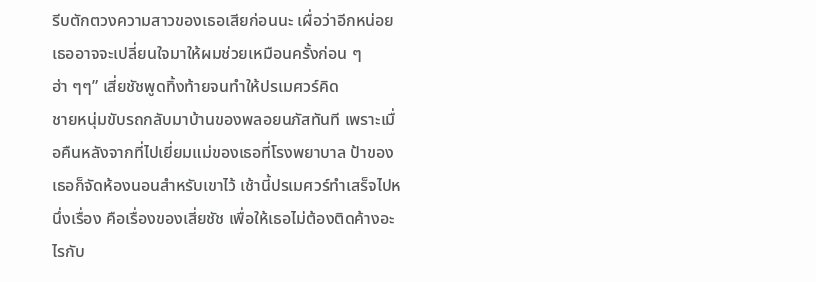รีบตักตวงความสาวของเธอเสียก่อนนะ เผื่อว่าอีกหน่อยเธออาจจะเปลี่ยนใจมาให้ผมช่วยเหมือนครั้งก่อน ๆ ฮ่า ๆๆ” เสี่ยชัชพูดทิ้งท้ายจนทำให้ปรเมศวร์คิด
ชายหนุ่มขับรถกลับมาบ้านของพลอยนภัสทันที เพราะเมื่อคืนหลังจากที่ไปเยี่ยมแม่ของเธอที่โรงพยาบาล ป้าของเธอก็จัดห้องนอนสำหรับเขาไว้ เช้านี้ปรเมศวร์ทำเสร็จไปหนึ่งเรื่อง คือเรื่องของเสี่ยชัช เพื่อให้เธอไม่ต้องติดค้างอะไรกับ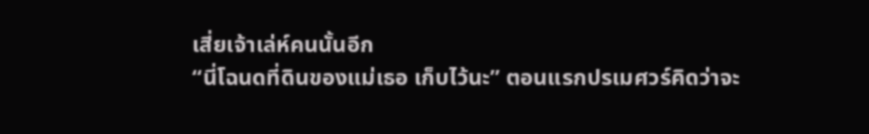เสี่ยเจ้าเล่ห์คนนั้นอีก
“นี่โฉนดที่ดินของแม่เธอ เก็บไว้นะ” ตอนแรกปรเมศวร์คิดว่าจะ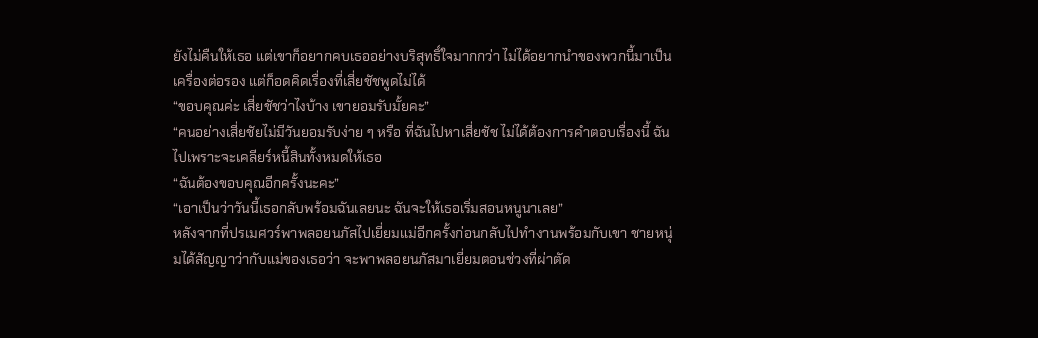ยังไม่คืนให้เธอ แต่เขาก็อยากคบเธออย่างบริสุทธิ์ใจมากกว่า ไม่ได้อยากนำของพวกนี้มาเป็นเครื่องต่อรอง แต่ก็อดคิดเรื่องที่เสี่ยชัชพูดไม่ได้
“ขอบคุณค่ะ เสี่ยชัชว่าไงบ้าง เขายอมรับมั้ยคะ”
“คนอย่างเสี่ยชัยไม่มีวันยอมรับง่าย ๆ หรือ ที่ฉันไปหาเสี่ยชัช ไม่ได้ต้องการคำตอบเรื่องนี้ ฉันไปเพราะจะเคลียร์หนี้สินทั้งหมดให้เธอ
“ฉันต้องขอบคุณอีกครั้งนะคะ”
“เอาเป็นว่าวันนี้เธอกลับพร้อมฉันเลยนะ ฉันจะให้เธอเริ่มสอนหนูนาเลย”
หลังจากที่ปรเมศวร์พาพลอยนภัสไปเยี่ยมแม่อีกครั้งก่อนกลับไปทำงานพร้อมกับเขา ชายหนุ่มได้สัญญาว่ากับแม่ของเธอว่า จะพาพลอยนภัสมาเยี่ยมตอนช่วงที่ผ่าตัด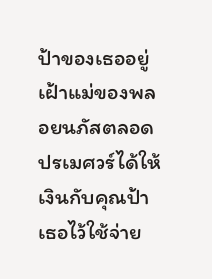ป้าของเธออยู่เฝ้าแม่ของพลอยนภัสตลอด ปรเมศวร์ได้ให้เงินกับคุณป้าเธอไว้ใช้จ่าย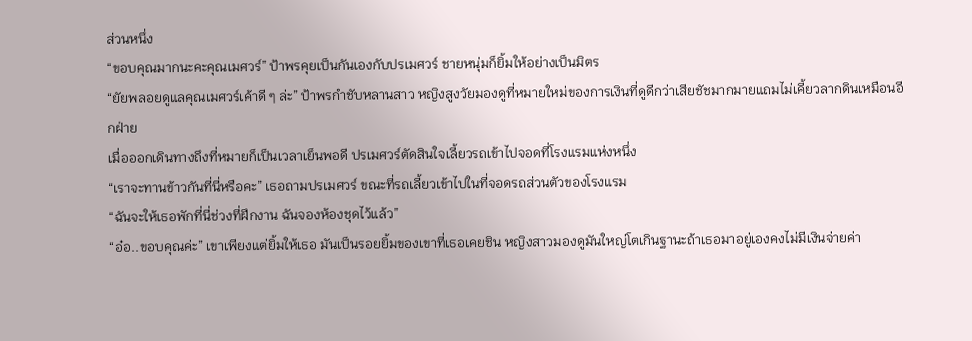ส่วนหนึ่ง
“ขอบคุณมากนะคะคุณเมศวร์” ป้าพรคุยเป็นกันเองกับปรเมศวร์ ชายหนุ่มก็ยิ้มให้อย่างเป็นมิตร
“ยัยพลอยดูแลคุณเมศวร์เค้าดี ๆ ล่ะ” ป้าพรกำชับหลานสาว หญิงสูงวัยมองดูที่หมายใหม่ของการเงินที่ดูดีกว่าเสียชัชมากมายแถมไม่เคี้ยวลากดินเหมือนอีกฝ่าย
เมื่อออกเดินทางถึงที่หมายก็เป็นเวลาเย็นพอดี ปรเมศวร์ตัดสินใจเลี้ยวรถเข้าไปจอดที่โรงแรมแห่งหนึ่ง
“เราจะทานข้าวกันที่นี่หรือคะ” เธอถามปรเมศวร์ ขณะที่รถเลี้ยวเข้าไปในที่จอดรถส่วนตัวของโรงแรม
“ฉันจะให้เธอพักที่นี่ช่วงที่ฝึกงาน ฉันจองห้องชุดไว้แล้ว”
“อ๋อ..ขอบคุณค่ะ” เขาเพียงแต่ยิ้มให้เธอ มันเป็นรอยยิ้มของเขาที่เธอเคยชิน หญิงสาวมองดูมันใหญ่โตเกินฐานะถ้าเธอมาอยู่เองคงไม่มีเงินจ่ายค่า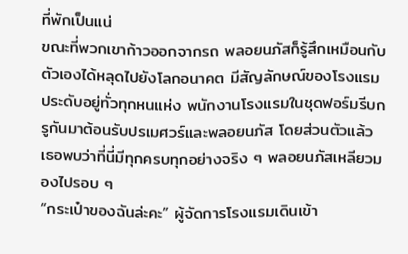ที่พักเป็นแน่
ขณะที่พวกเขาก้าวออกจากรถ พลอยนภัสก็รู้สึกเหมือนกับตัวเองได้หลุดไปยังโลกอนาคต มีสัญลักษณ์ของโรงแรมประดับอยู่ทั่วทุกหนแห่ง พนักงานโรงแรมในชุดฟอร์มรีบกรูกันมาต้อนรับปรเมศวร์และพลอยนภัส โดยส่วนตัวแล้ว เธอพบว่าที่นี่มีทุกครบทุกอย่างจริง ๆ พลอยนภัสเหลียวมองไปรอบ ๆ
“กระเป๋าของฉันล่ะคะ” ผู้จัดการโรงแรมเดินเข้า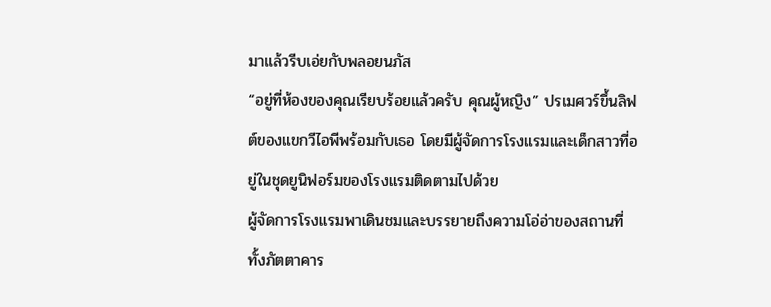มาแล้วรีบเอ่ยกับพลอยนภัส
“อยู่ที่ห้องของคุณเรียบร้อยแล้วครับ คุณผู้หญิง” ปรเมศวร์ขึ้นลิฟต์ของแขกวีไอพีพร้อมกับเธอ โดยมีผู้จัดการโรงแรมและเด็กสาวที่อยู่ในชุดยูนิฟอร์มของโรงแรมติดตามไปด้วย
ผู้จัดการโรงแรมพาเดินชมและบรรยายถึงความโอ่อ่าของสถานที่ ทั้งภัตตาคาร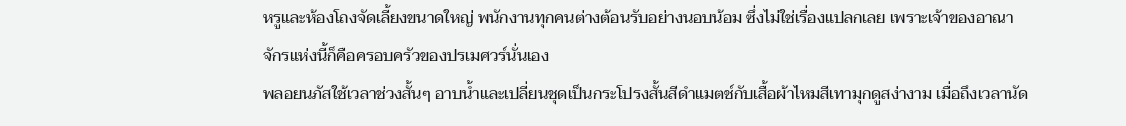หรูและห้องโถงจัดเลี้ยงขนาดใหญ่ พนักงานทุกคนต่างต้อนรับอย่างนอบน้อม ซึ่งไม่ใช่เรื่องแปลกเลย เพราะเจ้าของอาณาจักรแห่งนี้ก็คือครอบครัวของปรเมศวร์นั่นเอง
พลอยนภัสใช้เวลาช่วงสั้นๆ อาบน้ำและเปลี่ยนชุดเป็นกระโปรงสั้นสีดำแมตช์กับเสื้อผ้าไหมสีเทามุกดูสง่างาม เมื่อถึงเวลานัด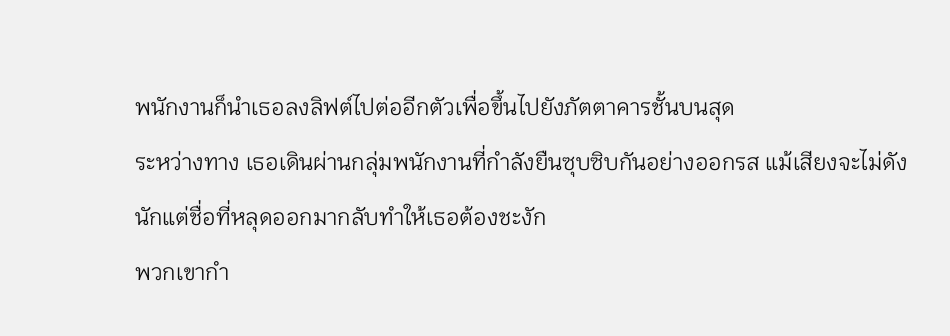พนักงานก็นำเธอลงลิฟต์ไปต่ออีกตัวเพื่อขึ้นไปยังภัตตาคารชั้นบนสุด
ระหว่างทาง เธอเดินผ่านกลุ่มพนักงานที่กำลังยืนซุบซิบกันอย่างออกรส แม้เสียงจะไม่ดังนักแต่ชื่อที่หลุดออกมากลับทำให้เธอต้องชะงัก
พวกเขากำ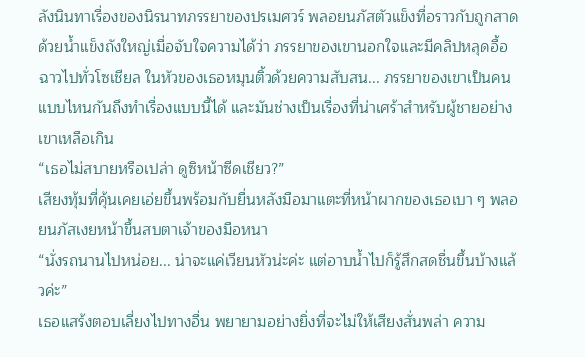ลังนินทาเรื่องของนิรนาทภรรยาของปรเมศวร์ พลอยนภัสตัวแข็งทื่อราวกับถูกสาดด้วยน้ำแข็งถังใหญ่เมื่อจับใจความได้ว่า ภรรยาของเขานอกใจและมีคลิปหลุดอื้อฉาวไปทั่วโซเชียล ในหัวของเธอหมุนติ้วด้วยความสับสน... ภรรยาของเขาเป็นคนแบบไหนกันถึงทำเรื่องแบบนี้ได้ และมันช่างเป็นเรื่องที่น่าเศร้าสำหรับผู้ชายอย่างเขาเหลือเกิน
“เธอไม่สบายหรือเปล่า ดูซิหน้าซีดเชียว?”
เสียงทุ้มที่คุ้นเคยเอ่ยขึ้นพร้อมกับยื่นหลังมือมาแตะที่หน้าผากของเธอเบา ๆ พลอยนภัสเงยหน้าขึ้นสบตาเจ้าของมือหนา
“นั่งรถนานไปหน่อย... น่าจะแค่เวียนหัวน่ะค่ะ แต่อาบน้ำไปก็รู้สึกสดชื่นขึ้นบ้างแล้วค่ะ”
เธอแสร้งตอบเลี่ยงไปทางอื่น พยายามอย่างยิ่งที่จะไม่ให้เสียงสั่นพล่า ความ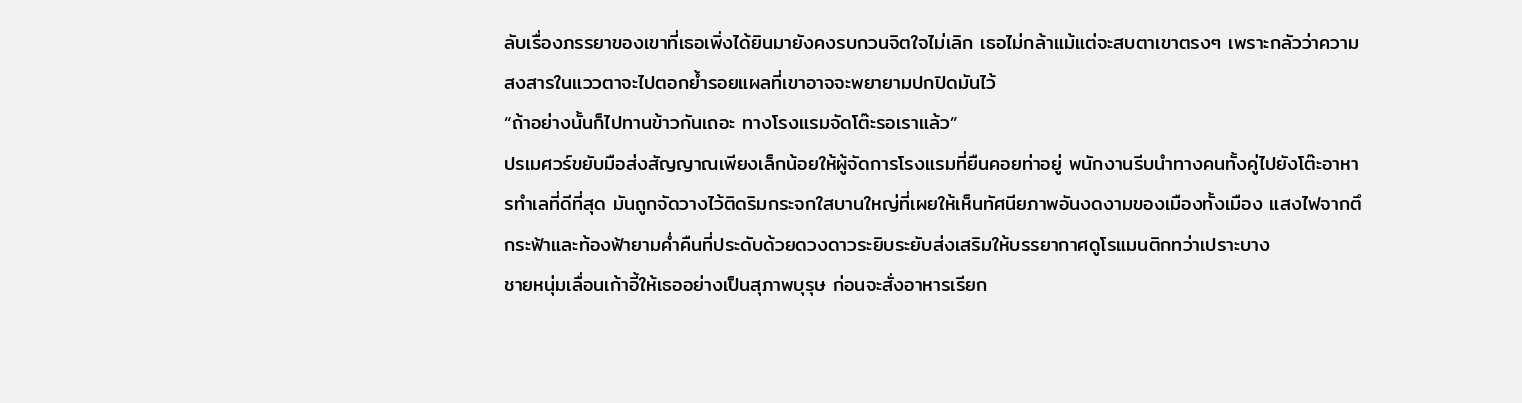ลับเรื่องภรรยาของเขาที่เธอเพิ่งได้ยินมายังคงรบกวนจิตใจไม่เลิก เธอไม่กล้าแม้แต่จะสบตาเขาตรงๆ เพราะกลัวว่าความสงสารในแววตาจะไปตอกย้ำรอยแผลที่เขาอาจจะพยายามปกปิดมันไว้
“ถ้าอย่างนั้นก็ไปทานข้าวกันเถอะ ทางโรงแรมจัดโต๊ะรอเราแล้ว”
ปรเมศวร์ขยับมือส่งสัญญาณเพียงเล็กน้อยให้ผู้จัดการโรงแรมที่ยืนคอยท่าอยู่ พนักงานรีบนำทางคนทั้งคู่ไปยังโต๊ะอาหารทำเลที่ดีที่สุด มันถูกจัดวางไว้ติดริมกระจกใสบานใหญ่ที่เผยให้เห็นทัศนียภาพอันงดงามของเมืองทั้งเมือง แสงไฟจากตึกระฟ้าและท้องฟ้ายามค่ำคืนที่ประดับด้วยดวงดาวระยิบระยับส่งเสริมให้บรรยากาศดูโรแมนติกทว่าเปราะบาง
ชายหนุ่มเลื่อนเก้าอี้ให้เธออย่างเป็นสุภาพบุรุษ ก่อนจะสั่งอาหารเรียก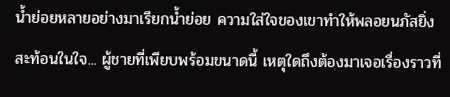น้ำย่อยหลายอย่างมาเรียกน้ำย่อย ความใส่ใจของเขาทำให้พลอยนภัสยิ่งสะท้อนในใจ... ผู้ชายที่เพียบพร้อมขนาดนี้ เหตุใดถึงต้องมาเจอเรื่องราวที่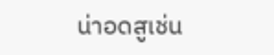น่าอดสูเช่น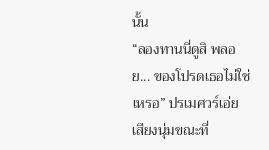นั้น
“ลองทานนี่ดูสิ พลอย... ของโปรดเธอไม่ใช่เหรอ” ปรเมศวร์เอ่ยเสียงนุ่มขณะที่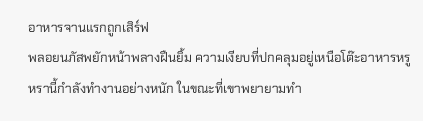อาหารจานแรกถูกเสิร์ฟ
พลอยนภัสพยักหน้าพลางฝืนยิ้ม ความเงียบที่ปกคลุมอยู่เหนือโต๊ะอาหารหรูหรานี้กำลังทำงานอย่างหนัก ในขณะที่เขาพยายามทำ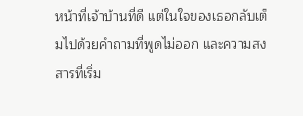หน้าที่เจ้าบ้านที่ดี แต่ในใจของเธอกลับเต็มไปด้วยคำถามที่พูดไม่ออก และความสงสารที่เริ่ม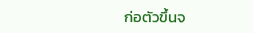ก่อตัวขึ้นจ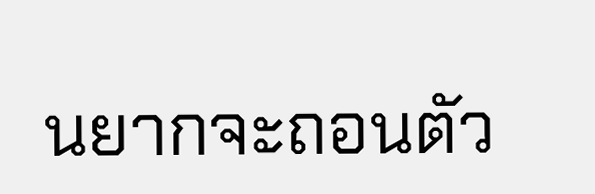นยากจะถอนตัว